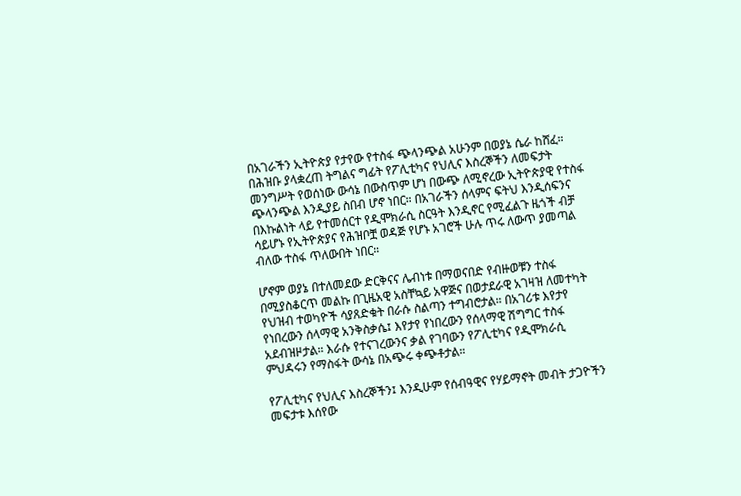በአገራችን ኢትዮጵያ የታየው የተስፋ ጭላንጭል አሁንም በወያኔ ሴራ ከሸፈ። በሕዝቡ ያላቋረጠ ትግልና ግፊት የፖሊቲካና የህሊና እስረኞችን ለመፍታት መንግሥት የወሰነው ውሳኔ በውስጥም ሆነ በውጭ ለሚኖረው ኢትዮጵያዊ የተስፋ ጭላንጭል እንዲያይ ስበብ ሆኖ ነበር። በአገራችን ሰላምና ፍትህ እንዲሰፍንና በእኩልነት ላይ የተመሰርተ የዲሞክራሲ ስርዓት እንዲኖር የሚፈልጉ ዜጎች ብቻ ሳይሆኑ የኢትዮጵያና የሕዝቦቿ ወዳጅ የሆኑ አገሮች ሁሉ ጥሩ ለውጥ ያመጣል ብለው ተስፋ ጥለውበት ነበር።

ሆኖም ወያኔ በተለመደው ድርቅናና ሌብነቱ በማወናበድ የብዙወቹን ተስፋ በሚያስቆርጥ መልኩ በጊዜአዊ አስቸኳይ አዋጅና በወታደራዊ አገዛዝ ለመተካት የህዝብ ተወካዮች ሳያጸድቁት በራሱ ስልጣን ተግብሮታል። በአገሪቱ እየታየ የነበረውን ሰላማዊ አንቅስቃሴ፤ እየታየ የነበረውን የሰላማዊ ሽግግር ተስፋ አደብዝዞታል። እራሱ የተናገረውንና ቃል የገባውን የፖሊቲካና የዲሞክራሲ ምህዳሩን የማስፋት ውሳኔ በአጭሩ ቀጭቶታል።

የፖሊቲካና የህሊና እስረኞችን፤ እንዲሁም የሰብዓዊና የሃይማኖት መብት ታጋዮችን መፍታቱ እሰየው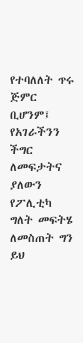የተባለለት ጥሩ ጅምር ቢሆንም፤ የአገራችንን ችግር ለመፍታትና ያለውን የፖሊቲካ ግለት መፍትሄ ለመስጠት ግን ይህ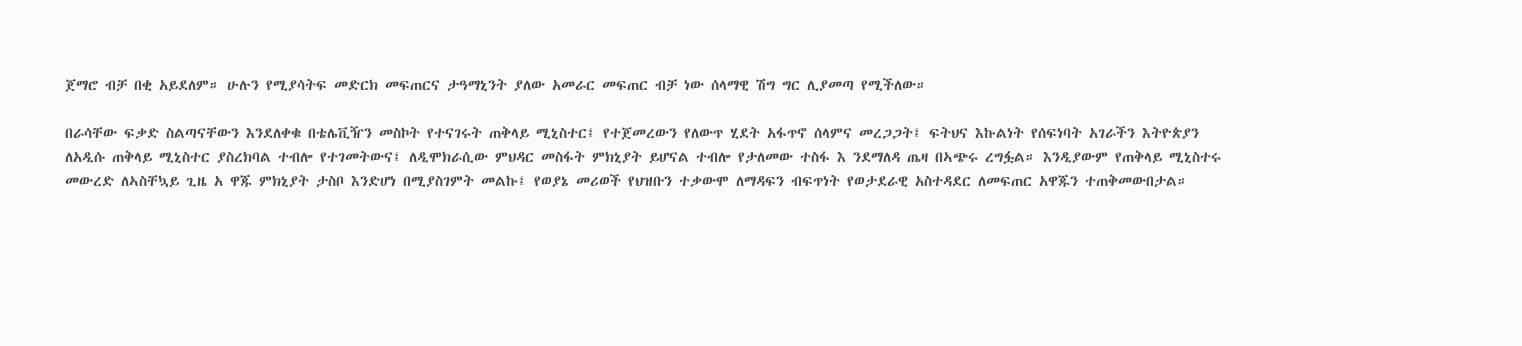ጀማሮ ብቻ በቂ አይደለም። ሁሉን የሚያሳትፍ መድርክ መፍጠርና ታዓማኒንት ያለው አመራር መፍጠር ብቻ ነው ሰላማዊ ሽግ ግር ሊያመጣ የሚችለው።

በራሳቸው ፍቃድ ስልጣናቸውን እንደለቀቁ በቴሌቪዥን መስኮት የተናገሩት ጠቅላይ ሚኒስተር፤ የተጀመረውን የለውጥ ሂደት አፋጥኖ ሰላምና መረጋጋት፤ ፍትህና እኩልነት የሰፍነባት አገራችን እትዮጵያን ለአዲሱ ጠቅላይ ሚኒስተር ያስረክባል ተብሎ የተገመትውና፤ ለዲሞክራሲው ምህዳር መስፋት ምክኒያት ይሆናል ተብሎ የታለመው ተስፋ እ ንደማለዳ ጤዛ በኣጭሩ ረግፏል። እንዲያውም የጠቅላይ ሚኒስተሩ መውረድ ለኣስቸኳይ ጊዜ አ ዋጁ ምክኒያት ታስቦ እንድሆነ በሚያስገምት መልኩ፤ የወያኔ መሪወች የህዝቡን ተቃውሞ ለማዳፍን ብፍጥነት የወታደራዊ አስተዳደር ለመፍጠር አዋጁን ተጠቅመውበታል።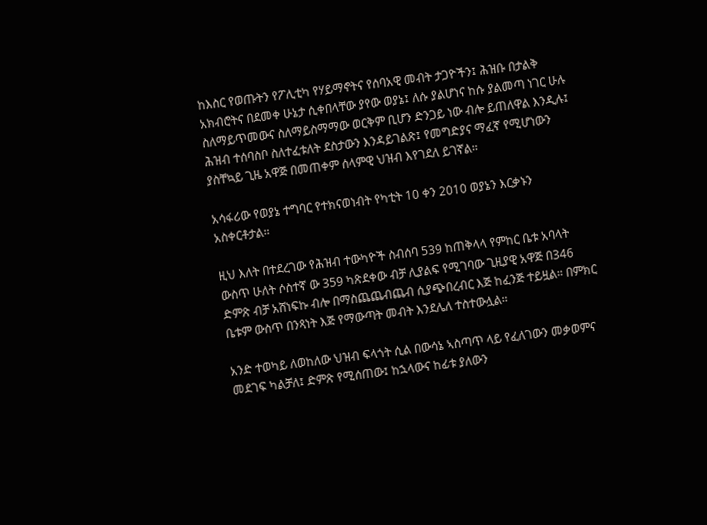ከእስር የወጡትን የፖሊቲካ የሃይማኖትና የሰባአዊ መብት ታጋዮችን፤ ሕዝቡ በታልቅ አክብሮትና በደመቀ ሁኔታ ሲቀበላቸው ያየው ወያኔ፤ ለሱ ያልሆነና ከሱ ያልመጣ ነገር ሁሉ ስለማይጥመውና ስለማይስማማው ወርቅም ቢሆን ድንጋይ ነው ብሎ ይጠለዋል እንዲሉ፤ ሕዝብ ተሰባስቦ ስለተፈቱለት ደስታውን እንዳይገልጽ፤ የመግድያና ማፈኛ የሚሆነውን ያስቸኳይ ጊዜ አዋጅ በመጠቀም ሰላምዊ ህዝብ እየገደለ ይገኛል።

አሳፋሪው የወያኔ ተግባር የተክናወነብት የካቲት 10 ቀን 2010 ወያኔን እርቃኑን አስቀርቶታል።

ዚህ እለት በተደረገው የሕዝብ ተውካዮች ስብሰባ 539 ከጠቅላላ የምከር ቤቱ አባላት ውስጥ ሁለት ሶስተኛ ው 359 ካጽደቀው ብቻ ሊያልፍ የሚገባው ጊዚያዊ አዋጅ በ346 ድምጽ ብቻ አሸነፍኩ ብሎ በማስጨጨብጨብ ሲያጭበረብር እጅ ከፈንጅ ተይዟል። በምክር ቤቱም ውስጥ በንጻነት እጅ የማውጣት መብት እንደሌለ ተስተውሏል።

አንድ ተወካይ ለወከለው ህዝብ ፍላጎት ሲል በውሳኔ ኣስጣጥ ላይ የፈለገውን መቃወምና መደገፍ ካልቻለ፤ ድምጽ የሚሰጠው፤ ከኋላውና ከፊቱ ያለውን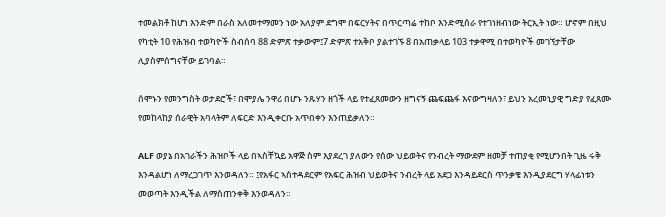ተመልክቶ ከሆነ እንድም በራስ አለመተማመን ነው አለያም ደግሞ በፍርሃትና በጥርጣሬ ተከቦ እንድሚሰራ የተገነዘብነው ትርኢት ነው። ሆኖም በዚህ የካቲት 10 የሕዝብ ተወካዮች ስብሰባ 88 ድምጽ ተቃውም፤7 ድምጽ ተአቅቦ ያልተገኙ 8 በአጠቃላይ 103 ተቃዋሚ በተወካዮች መገኘታቸው ሊያስምሰግናቸው ይገባል።

ሰሞኑን የመንግስት ወታደሮች፣ በሞያሌ ንዋሪ በሆኑ ንጹሃን ዘጎች ላይ የተፈጸመውን ዘግናኝ ጨፍጨፋ እናውግዛለን፣ ይህን አረመኒያዊ ግድያ የፈጸሙ የመከላከያ ሰራዊት አባላትም ለፍርድ እንዲቀርቡ አጥበቀን እንጠይቃለን።

ALF ወያኔ በአገራችን ሕዝቦች ላይ በኣስቸኳይ አዋጅ ስም እያደረገ ያለውን የሰው ህይወትና የንብረት ማውደም ዘመቻ ተጠያቂ የሚሆንበት ጊዜ ሩቅ እንዳልሆነ ለማረጋገጥ እንወዳለን። ፤የአፋር ኣስተዳደርም የአፍር ሕዝብ ህይወትና ንብረት ላይ አደጋ እንዳይደርስ ጥንቃቄ እንዲያደርግ ሃላፊነቱን መወጣት እንዲችል ለማስጠንቀቅ እንወዳለን።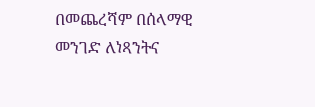በመጨረሻም በሰላማዊ መንገድ ለነጻንትና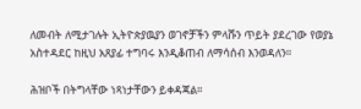ለመብት ለሚታገሉት ኢትዮጵያዉያን ወገኖቻችን ምላሹን ጥይት ያደረገው የወያኔ አስተዳደር ከዚህ አጸያፊ ተግባሩ እንዲቆጠብ ለማሳሰብ እንወዳለን።

ሕዝቦች በትግላቸው ነጻነታቸውን ይቀዳጃል።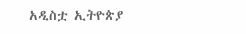አዲስቷ ኢትዮጵያ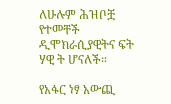ለሁሉም ሕዝቦቿ የተመቸች ዲሞክራሲያዊትና ፍት ሃዊ ት ሆናለች።

የአፋር ነፃ አውጪ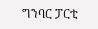ግንባር ፓርቲ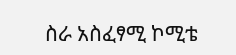ስራ አስፈፃሚ ኮሚቴ